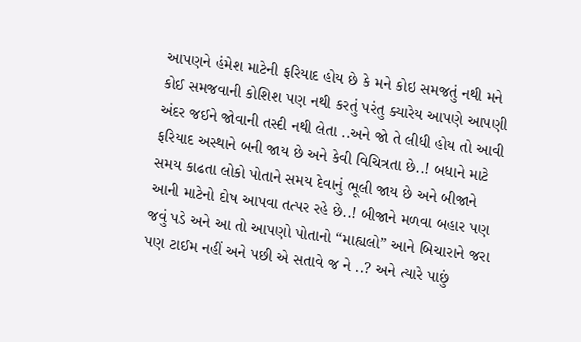આપણને હંમેશ માટેની ફરિયાદ હોય છે કે મને કોઇ સમજતું નથી મને કોઈ સમજવાની કોશિશ પણ નથી કરતું પરંતુ ક્યારેય આપણે આપણી અંદર જઈને જોવાની તસ્દી નથી લેતા ..અને જો તે લીધી હોય તો આવી ફરિયાદ અસ્થાને બની જાય છે અને કેવી વિચિત્રતા છે..! બધાને માટે સમય કાઢતા લોકો પોતાને સમય દેવાનું ભૂલી જાય છે અને બીજાને આની માટેનો દોષ આપવા તત્પર રહે છે..! બીજાને મળવા બહાર પણ જવું પડે અને આ તો આપણો પોતાનો “માહ્યલો” આને બિચારાને જરા પણ ટાઈમ નહીં અને પછી એ સતાવે જ ને ..? અને ત્યારે પાછું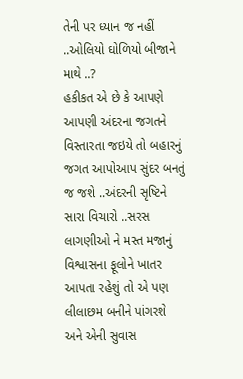તેની પર ધ્યાન જ નહીં ..ઓલિયો ઘોળિયો બીજાને માથે ..?
હકીકત એ છે કે આપણે આપણી અંદરના જગતને વિસ્તારતા જઇયે તો બહારનું જગત આપોઆપ સુંદર બનતું જ જશે ..અંદરની સૃષ્ટિને સારા વિચારો ..સરસ લાગણીઓ ને મસ્ત મજાનું વિશ્વાસના ફૂલોને ખાતર આપતા રહેશું તો એ પણ લીલાછમ બનીને પાંગરશે અને એની સુવાસ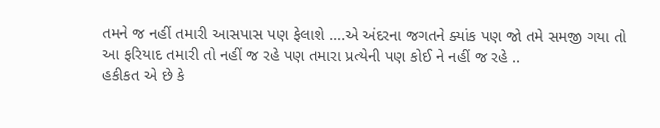તમને જ નહીં તમારી આસપાસ પણ ફેલાશે ….એ અંદરના જગતને ક્યાંક પણ જો તમે સમજી ગયા તો આ ફરિયાદ તમારી તો નહીં જ રહે પણ તમારા પ્રત્યેની પણ કોઈ ને નહીં જ રહે ..
હકીકત એ છે કે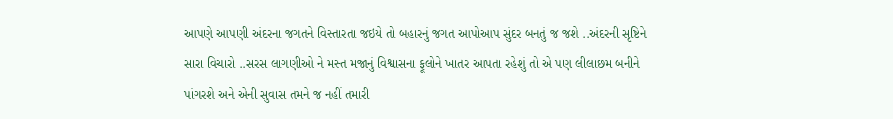આપણે આપણી અંદરના જગતને વિસ્તારતા જઇયે તો બહારનું જગત આપોઆપ સુંદર બનતું જ જશે ..અંદરની સૃષ્ટિને સારા વિચારો ..સરસ લાગણીઓ ને મસ્ત મજાનું વિશ્વાસના ફૂલોને ખાતર આપતા રહેશું તો એ પણ લીલાછમ બનીને પાંગરશે અને એની સુવાસ તમને જ નહીં તમારી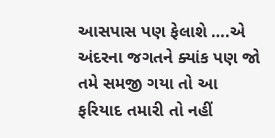આસપાસ પણ ફેલાશે ….એ અંદરના જગતને ક્યાંક પણ જો તમે સમજી ગયા તો આ ફરિયાદ તમારી તો નહીં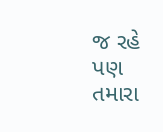જ રહે પણ તમારા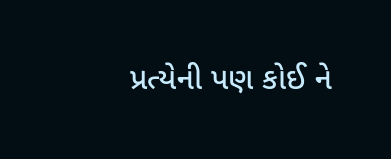પ્રત્યેની પણ કોઈ ને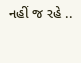નહીં જ રહે ..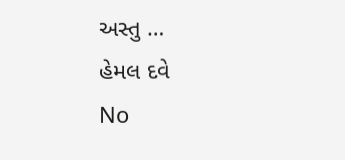અસ્તુ …
હેમલ દવે
No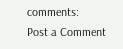comments:
Post a Comment